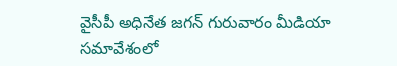వైసీపీ అధినేత జగన్ గురువారం మీడియా సమావేశంలో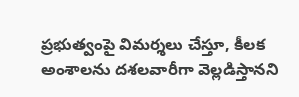ప్రభుత్వంపై విమర్శలు చేస్తూ, కీలక అంశాలను దశలవారీగా వెల్లడిస్తానని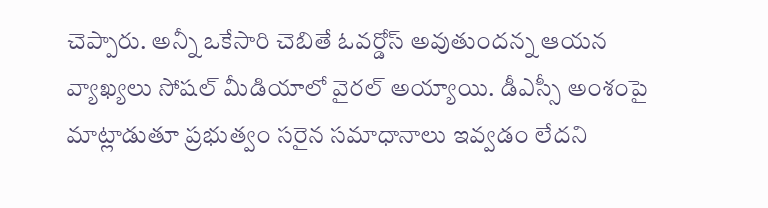చెప్పారు. అన్నీ ఒకేసారి చెబితే ఓవర్డోస్ అవుతుందన్న ఆయన వ్యాఖ్యలు సోషల్ మీడియాలో వైరల్ అయ్యాయి. డీఎస్సీ అంశంపై మాట్లాడుతూ ప్రభుత్వం సరైన సమాధానాలు ఇవ్వడం లేదని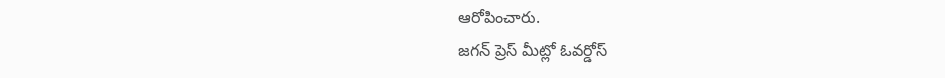ఆరోపించారు.
జగన్ ప్రెస్ మీట్లో ఓవర్డోస్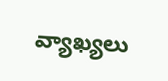వ్యాఖ్యలు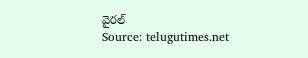వైరల్
Source: telugutimes.net